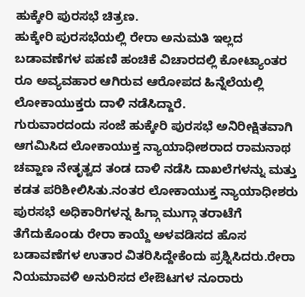ಹುಕ್ಕೇರಿ ಪುರಸಭೆ ಚಿತ್ರಣ.
ಹುಕ್ಕೇರಿ ಪುರಸಭೆಯಲ್ಲಿ ರೇರಾ ಅನುಮತಿ ಇಲ್ಲದ ಬಡಾವಣೆಗಳ ಪಹಣಿ ಹಂಚಿಕೆ ವಿಚಾರದಲ್ಲಿ ಕೋಟ್ಯಾಂತರ ರೂ ಅವ್ಯವಹಾರ ಆಗಿರುವ ಆರೋಪದ ಹಿನ್ನೆಲೆಯಲ್ಲಿ ಲೋಕಾಯುಕ್ತರು ದಾಳಿ ನಡೆಸಿದ್ದಾರೆ.
ಗುರುವಾರದಂದು ಸಂಜೆ ಹುಕ್ಕೇರಿ ಪುರಸಭೆ ಅನಿರೀಕ್ಷಿತವಾಗಿ ಆಗಮಿಸಿದ ಲೋಕಾಯುಕ್ತ ನ್ಯಾಯಾಧೀಶರಾದ ರಾಮನಾಥ ಚವ್ಹಾಣ ನೇತೃತ್ವದ ತಂಡ ದಾಳಿ ನಡೆಸಿ ದಾಖಲೆಗಳನ್ನು ಮತ್ತು ಕಡತ ಪರಿಶೀಲಿಸಿತು.ನಂತರ ಲೋಕಾಯುಕ್ತ ನ್ಯಾಯಾಧೀಶರು ಪುರಸಭೆ ಅಧಿಕಾರಿಗಳನ್ನ ಹಿಗ್ಗಾ ಮುಗ್ಗಾ ತರಾಟೆಗೆ ತೆಗೆದುಕೊಂಡು ರೇರಾ ಕಾಯ್ದೆ ಅಳವಡಿಸದ ಹೊಸ ಬಡಾವಣೆಗಳ ಉತಾರ ವಿತರಿಸಿದ್ದೇಕೆಂದು ಪ್ರಶ್ನಿಸಿದರು.ರೇರಾ ನಿಯಮಾವಳಿ ಅನುರಿಸದ ಲೇಔಟಗಳ ನೂರಾರು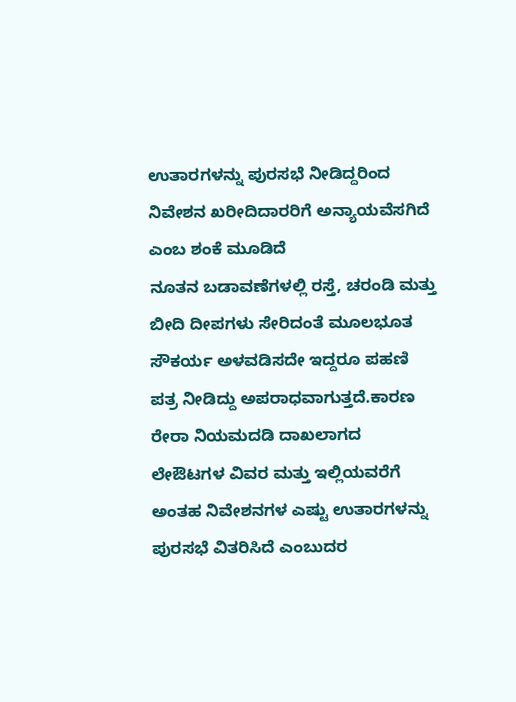ಉತಾರಗಳನ್ನು ಪುರಸಭೆ ನೀಡಿದ್ದರಿಂದ ನಿವೇಶನ ಖರೀದಿದಾರರಿಗೆ ಅನ್ಯಾಯವೆಸಗಿದೆ ಎಂಬ ಶಂಕೆ ಮೂಡಿದೆ
ನೂತನ ಬಡಾವಣೆಗಳಲ್ಲಿ ರಸ್ತೆ, ಚರಂಡಿ ಮತ್ತು ಬೀದಿ ದೀಪಗಳು ಸೇರಿದಂತೆ ಮೂಲಭೂತ ಸೌಕರ್ಯ ಅಳವಡಿಸದೇ ಇದ್ದರೂ ಪಹಣಿ ಪತ್ರ ನೀಡಿದ್ದು ಅಪರಾಧವಾಗುತ್ತದೆ.ಕಾರಣ ರೇರಾ ನಿಯಮದಡಿ ದಾಖಲಾಗದ ಲೇಔಟಗಳ ವಿವರ ಮತ್ತು ಇಲ್ಲಿಯವರೆಗೆ ಅಂತಹ ನಿವೇಶನಗಳ ಎಷ್ಟು ಉತಾರಗಳನ್ನು ಪುರಸಭೆ ವಿತರಿಸಿದೆ ಎಂಬುದರ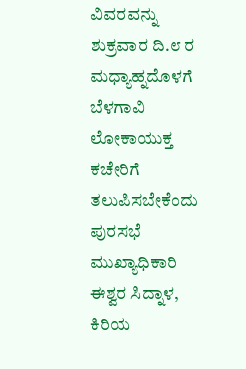ವಿವರವನ್ನು ಶುಕ್ರವಾರ ದಿ.೮ ರ ಮಧ್ಯಾಹ್ನದೊಳಗೆ ಬೆಳಗಾವಿ ಲೋಕಾಯುಕ್ತ ಕಚೇರಿಗೆ ತಲುಪಿಸಬೇಕೆಂದು ಪುರಸಭೆ ಮುಖ್ಯಾಧಿಕಾರಿ ಈಶ್ವರ ಸಿದ್ನಾಳ, ಕಿರಿಯ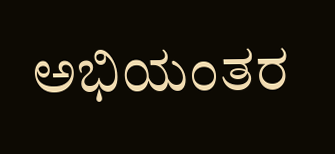ಅಭಿಯಂತರ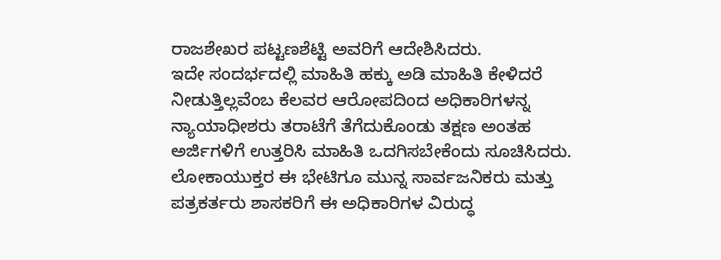ರಾಜಶೇಖರ ಪಟ್ಟಣಶೆಟ್ಟಿ ಅವರಿಗೆ ಆದೇಶಿಸಿದರು.
ಇದೇ ಸಂದರ್ಭದಲ್ಲಿ ಮಾಹಿತಿ ಹಕ್ಕು ಅಡಿ ಮಾಹಿತಿ ಕೇಳಿದರೆ ನೀಡುತ್ತಿಲ್ಲವೆಂಬ ಕೆಲವರ ಆರೋಪದಿಂದ ಅಧಿಕಾರಿಗಳನ್ನ ನ್ಯಾಯಾಧೀಶರು ತರಾಟೆಗೆ ತೆಗೆದುಕೊಂಡು ತಕ್ಷಣ ಅಂತಹ ಅರ್ಜಿಗಳಿಗೆ ಉತ್ತರಿಸಿ ಮಾಹಿತಿ ಒದಗಿಸಬೇಕೆಂದು ಸೂಚಿಸಿದರು.
ಲೋಕಾಯುಕ್ತರ ಈ ಭೇಟಿಗೂ ಮುನ್ನ ಸಾರ್ವಜನಿಕರು ಮತ್ತು ಪತ್ರಕರ್ತರು ಶಾಸಕರಿಗೆ ಈ ಅಧಿಕಾರಿಗಳ ವಿರುದ್ಧ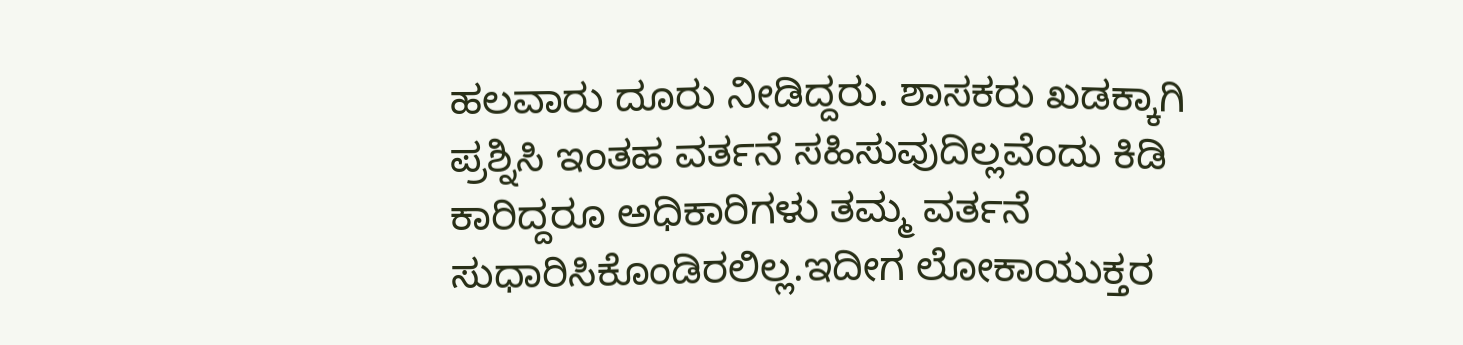ಹಲವಾರು ದೂರು ನೀಡಿದ್ದರು. ಶಾಸಕರು ಖಡಕ್ಕಾಗಿ ಪ್ರಶ್ನಿಸಿ ಇಂತಹ ವರ್ತನೆ ಸಹಿಸುವುದಿಲ್ಲವೆಂದು ಕಿಡಿ ಕಾರಿದ್ದರೂ ಅಧಿಕಾರಿಗಳು ತಮ್ಮ ವರ್ತನೆ ಸುಧಾರಿಸಿಕೊಂಡಿರಲಿಲ್ಲ.ಇದೀಗ ಲೋಕಾಯುಕ್ತರ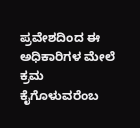ಪ್ರವೇಶದಿಂದ ಈ ಅಧಿಕಾರಿಗಳ ಮೇಲೆ ಕ್ರಮ ಕೈಗೊಳುವರೆಂಬ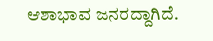ಆಶಾಭಾವ ಜನರದ್ದಾಗಿದೆ.